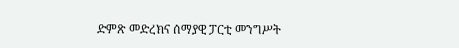ድምጽ መድረክና ሰማያዊ ፓርቲ መንግሥት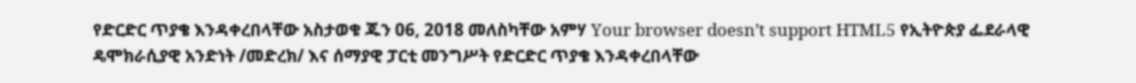የድርድር ጥያቄ እንዳቀረበላቸው አስታወቁ ጁን 06, 2018 መለስካቸው አምሃ Your browser doesn’t support HTML5 የኢትዮጵያ ፌደራላዊ ዴሞክራሲያዊ አንድነት /መድረክ/ እና ሰማያዊ ፓርቲ መንግሥት የድርድር ጥያቄ እንዳቀረበላቸው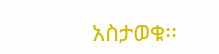አስታወቁ፡፡